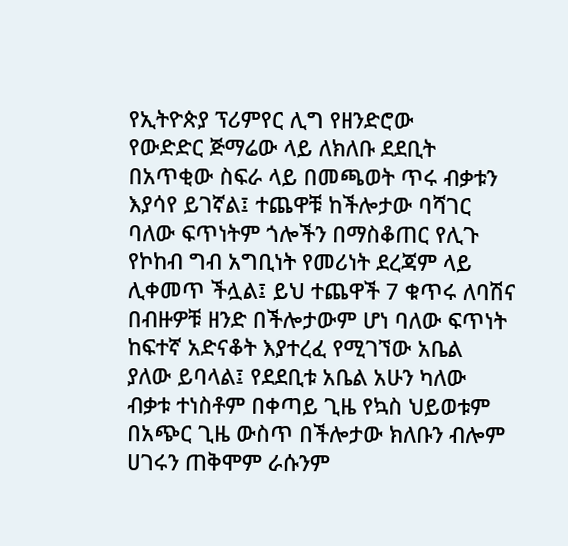የኢትዮጵያ ፕሪምየር ሊግ የዘንድሮው
የውድድር ጅማሬው ላይ ለክለቡ ደደቢት
በአጥቂው ስፍራ ላይ በመጫወት ጥሩ ብቃቱን
እያሳየ ይገኛል፤ ተጨዋቹ ከችሎታው ባሻገር
ባለው ፍጥነትም ጎሎችን በማስቆጠር የሊጉ
የኮከብ ግብ አግቢነት የመሪነት ደረጃም ላይ
ሊቀመጥ ችሏል፤ ይህ ተጨዋች 7 ቁጥሩ ለባሽና
በብዙዎቹ ዘንድ በችሎታውም ሆነ ባለው ፍጥነት
ከፍተኛ አድናቆት እያተረፈ የሚገኘው አቤል
ያለው ይባላል፤ የደደቢቱ አቤል አሁን ካለው
ብቃቱ ተነስቶም በቀጣይ ጊዜ የኳስ ህይወቱም
በአጭር ጊዜ ውስጥ በችሎታው ክለቡን ብሎም
ሀገሩን ጠቅሞም ራሱንም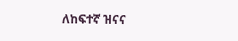ለከፍተኛ ዝናና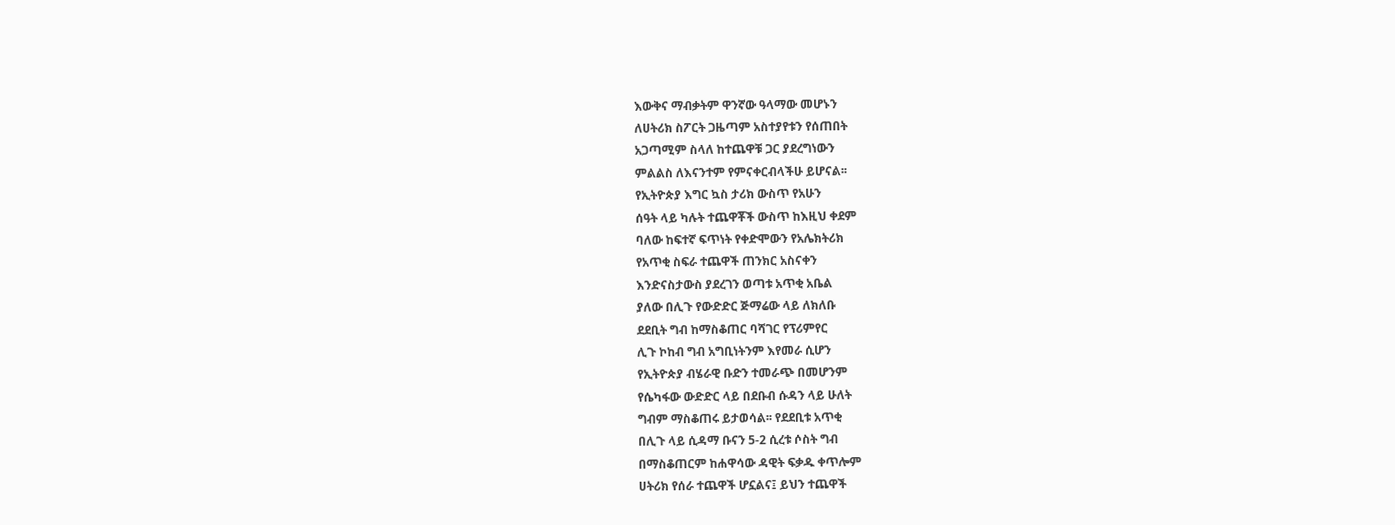እውቅና ማብቃትም ዋንኛው ዓላማው መሆኑን
ለሀትሪክ ስፖርት ጋዜጣም አስተያየቱን የሰጠበት
አጋጣሚም ስላለ ከተጨዋቹ ጋር ያደረግነውን
ምልልስ ለእናንተም የምናቀርብላችሁ ይሆናል፡፡
የኢትዮጵያ እግር ኳስ ታሪክ ውስጥ የአሁን
ሰዓት ላይ ካሉት ተጨዋቾች ውስጥ ከእዚህ ቀደም
ባለው ከፍተኛ ፍጥነት የቀድሞውን የአሌክትሪክ
የአጥቂ ስፍራ ተጨዋች ጠንክር አስናቀን
እንድናስታውስ ያደረገን ወጣቱ አጥቂ አቤል
ያለው በሊጉ የውድድር ጅማሬው ላይ ለክለቡ
ደደቢት ግብ ከማስቆጠር ባሻገር የፕሪምየር
ሊጉ ኮከብ ግብ አግቢነትንም እየመራ ሲሆን
የኢትዮጵያ ብሄራዊ ቡድን ተመራጭ በመሆንም
የሴካፋው ውድድር ላይ በደቡብ ሱዳን ላይ ሁለት
ግብም ማስቆጠሩ ይታወሳል፡፡ የደደቢቱ አጥቂ
በሊጉ ላይ ሲዳማ ቡናን 5-2 ሲረቱ ሶስት ግብ
በማስቆጠርም ከሐዋሳው ዳዊት ፍቃዱ ቀጥሎም
ሀትሪክ የሰራ ተጨዋች ሆኗልና፤ ይህን ተጨዋች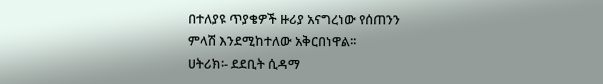በተለያዩ ጥያቄዎች ዙሪያ አናግረነው የሰጠንን
ምላሽ እንደሚከተለው አቅርበነዋል፡፡
ሀትሪክ፡- ደደቢት ሲዳማ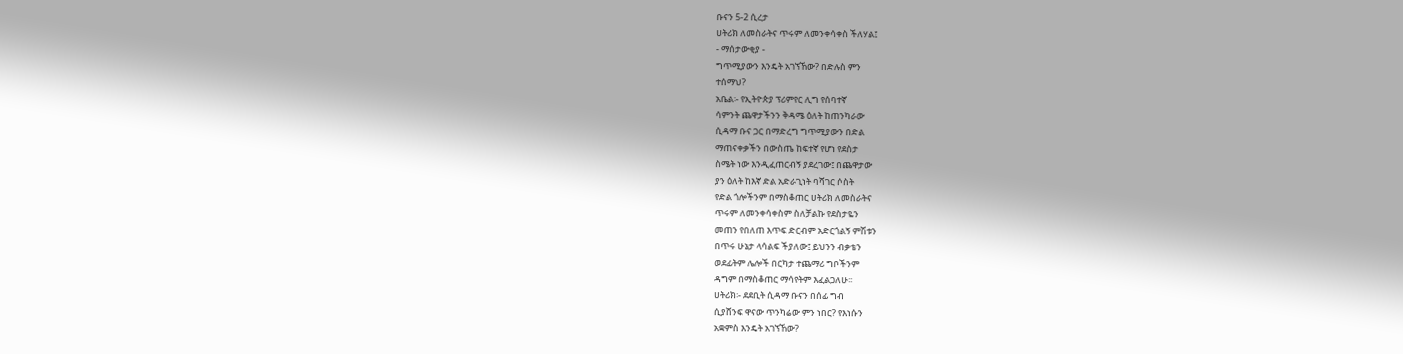ቡናን 5-2 ሲረታ
ሀትሪክ ለመስራትና ጥሩም ለመንቀሳቀስ ችለሃል፤
- ማሰታውቂያ -
ግጥሚያውን እንዴት አገኘኸው? በድሉስ ምን
ተሰማህ?
አቤል፡- የኢትዮጵያ ፕሪምየር ሊግ የሰባተኛ
ሳምንት ጨዋታችንን ቅዳሜ ዕለት ከጠንካራው
ሲዳማ ቡና ጋር በማድረግ ግጥሚያውን በድል
ማጠናቀቃችን በውስጤ ከፍተኛ የሆነ የደስታ
ስሜት ነው እንዲፈጠርብኝ ያደረገው፤ በጨዋታው
ያን ዕለት ከእኛ ድል አድራጊነት ባሻገር ሶስት
የድል ጎሎችንም በማስቆጠር ሀትሪክ ለመስራትና
ጥሩም ለመንቀሳቀስም ስለቻልኩ የደስታዬን
መጠን የበለጠ እጥፍ ድርብም አድርጎልኝ ምሽቱን
በጥሩ ሁኔታ ላሳልፍ ችያለው፤ ይህንን ብቃቴን
ወደፊትም ሌሎች በርካታ ተጨማሪ ግቦችንም
ዳግም በማስቆጠር ማሳየትም እፈልጋለሁ፡፡
ሀትሪክ፡- ደደቢት ሲዳማ ቡናን በሰፊ ግብ
ሲያሸንፍ ዋናው ጥንካሬው ምን ነበር? የእነሱን
አቋምስ እንዴት አገኘኸው?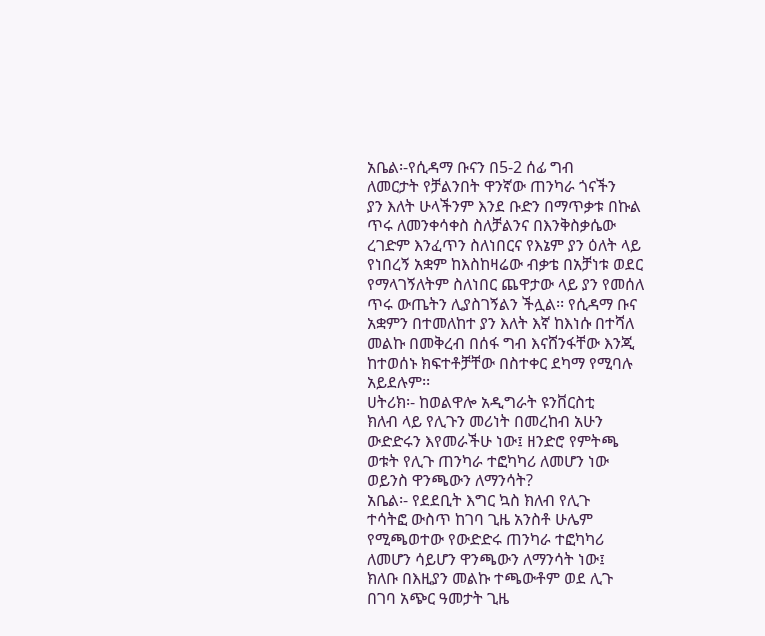አቤል፡-የሲዳማ ቡናን በ5-2 ሰፊ ግብ
ለመርታት የቻልንበት ዋንኛው ጠንካራ ጎናችን
ያን እለት ሁላችንም እንደ ቡድን በማጥቃቱ በኩል
ጥሩ ለመንቀሳቀስ ስለቻልንና በእንቅስቃሴው
ረገድም እንፈጥን ስለነበርና የእኔም ያን ዕለት ላይ
የነበረኝ አቋም ከእስከዛሬው ብቃቴ በአቻነቱ ወደር
የማላገኝለትም ስለነበር ጨዋታው ላይ ያን የመሰለ
ጥሩ ውጤትን ሊያስገኝልን ችሏል፡፡ የሲዳማ ቡና
አቋምን በተመለከተ ያን እለት እኛ ከእነሱ በተሻለ
መልኩ በመቅረብ በሰፋ ግብ እናሸንፋቸው እንጂ
ከተወሰኑ ክፍተቶቻቸው በስተቀር ደካማ የሚባሉ
አይደሉም፡፡
ሀትሪክ፡- ከወልዋሎ አዲግራት ዩንቨርስቲ
ክለብ ላይ የሊጉን መሪነት በመረከብ አሁን
ውድድሩን እየመራችሁ ነው፤ ዘንድሮ የምትጫ
ወቱት የሊጉ ጠንካራ ተፎካካሪ ለመሆን ነው
ወይንስ ዋንጫውን ለማንሳት?
አቤል፡- የደደቢት እግር ኳስ ክለብ የሊጉ
ተሳትፎ ውስጥ ከገባ ጊዜ አንስቶ ሁሌም
የሚጫወተው የውድድሩ ጠንካራ ተፎካካሪ
ለመሆን ሳይሆን ዋንጫውን ለማንሳት ነው፤
ክለቡ በእዚያን መልኩ ተጫውቶም ወደ ሊጉ
በገባ አጭር ዓመታት ጊዜ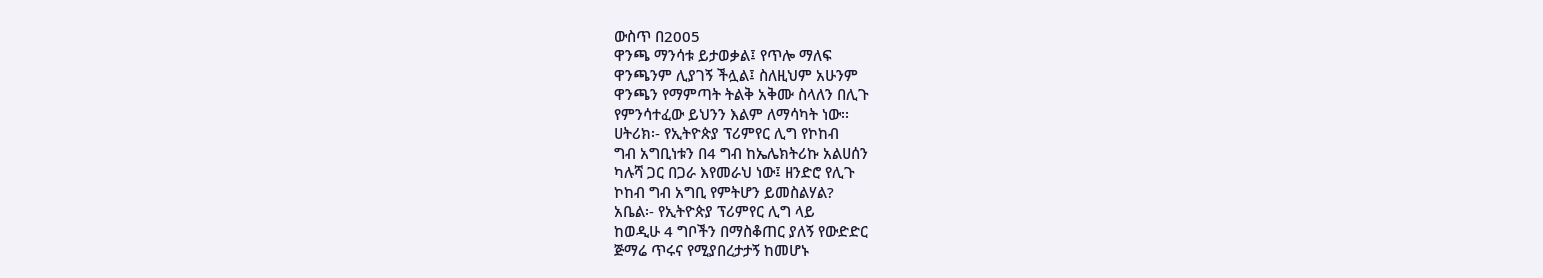ውስጥ በ2005
ዋንጫ ማንሳቱ ይታወቃል፤ የጥሎ ማለፍ
ዋንጫንም ሊያገኝ ችሏል፤ ስለዚህም አሁንም
ዋንጫን የማምጣት ትልቅ አቅሙ ስላለን በሊጉ
የምንሳተፈው ይህንን እልም ለማሳካት ነው፡፡
ሀትሪክ፡- የኢትዮጵያ ፕሪምየር ሊግ የኮከብ
ግብ አግቢነቱን በ4 ግብ ከኤሌክትሪኩ አልሀሰን
ካሉሻ ጋር በጋራ እየመራህ ነው፤ ዘንድሮ የሊጉ
ኮከብ ግብ አግቢ የምትሆን ይመስልሃል?
አቤል፡- የኢትዮጵያ ፕሪምየር ሊግ ላይ
ከወዲሁ 4 ግቦችን በማስቆጠር ያለኝ የውድድር
ጅማሬ ጥሩና የሚያበረታታኝ ከመሆኑ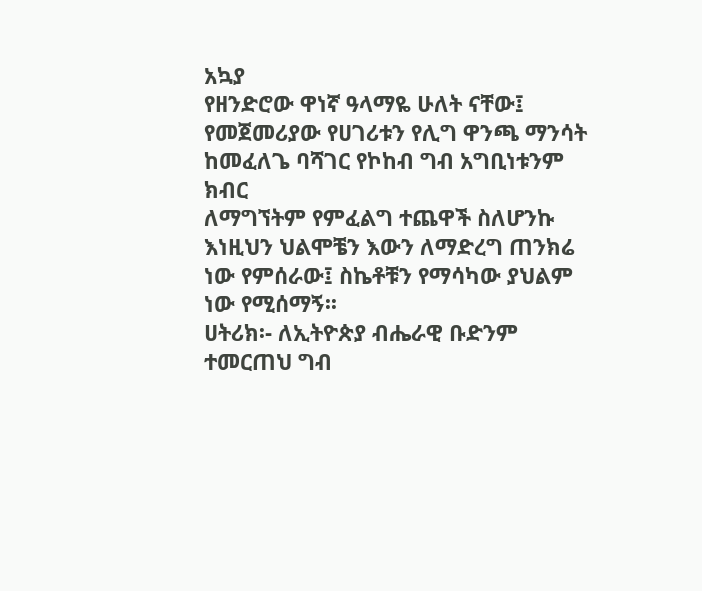አኳያ
የዘንድሮው ዋነኛ ዓላማዬ ሁለት ናቸው፤
የመጀመሪያው የሀገሪቱን የሊግ ዋንጫ ማንሳት
ከመፈለጌ ባሻገር የኮከብ ግብ አግቢነቱንም ክብር
ለማግኘትም የምፈልግ ተጨዋች ስለሆንኩ
እነዚህን ህልሞቼን እውን ለማድረግ ጠንክሬ
ነው የምሰራው፤ ስኬቶቹን የማሳካው ያህልም
ነው የሚሰማኝ፡፡
ሀትሪክ፡- ለኢትዮጵያ ብሔራዊ ቡድንም
ተመርጠህ ግብ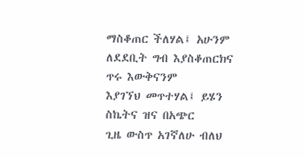ማስቆጠር ችለሃል፤ አሁንም
ለደደቢት ግብ እያስቆጠርክና ጥሩ እውቅናንም
እያገኘህ መጥተሃል፤ ይሄን ስኬትና ዝና በአጭር
ጊዜ ውስጥ አገኛለሁ ብለህ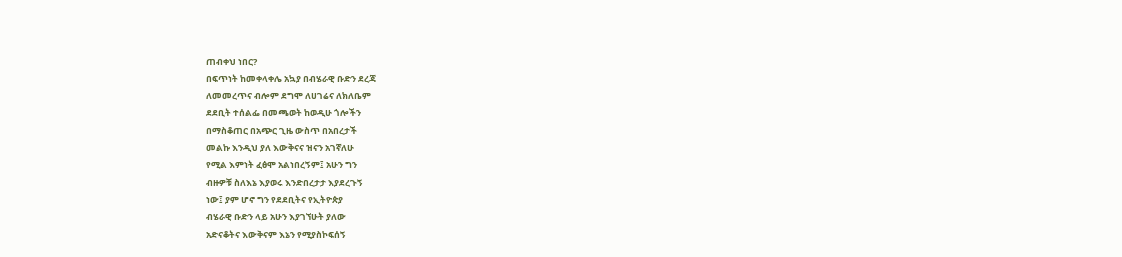ጠብቀህ ነበር?
በፍጥነት ከመቀላቀሌ አኳያ በብሄራዊ ቡድን ደረጃ
ለመመረጥና ብሎም ደግሞ ለሀገሬና ለክለቤም
ደደቢት ተሰልፌ በመጫወት ከወዲሁ ጎሎችን
በማስቆጠር በአጭር ጊዜ ውስጥ በአበረታች
መልኩ እንዲህ ያለ እውቅናና ዝናን አገኛለሁ
የሚል እምነት ፈፅሞ አልነበረኝም፤ አሁን ግን
ብዙዎቹ ስለእኔ እያወሩ እንድበረታታ እያደረጉኝ
ነው፤ ያም ሆኖ ግን የደደቢትና የኢትዮጵያ
ብሄራዊ ቡድን ላይ አሁን እያገኘሁት ያለው
አድናቆትና እውቅናም እኔን የሚያስኮፍሰኝ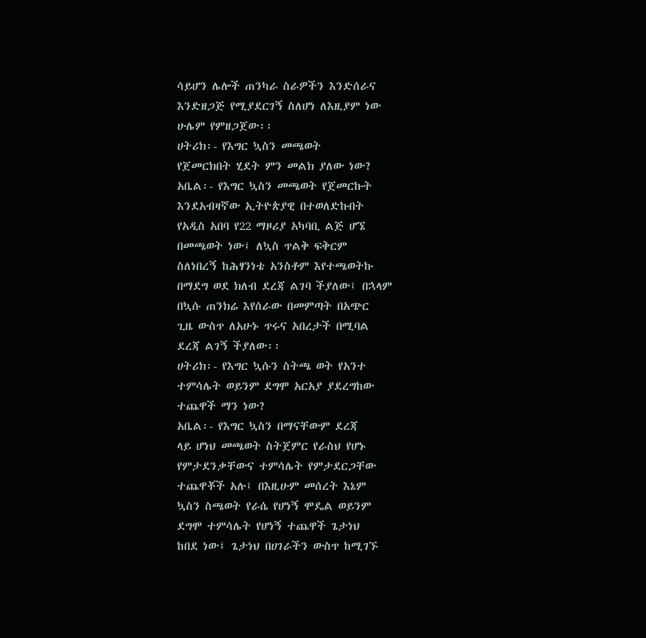ሳይሆን ሌሎች ጠንካራ ስራዎችን እንድሰራና
እንድዘጋጅ የሚያደርገኝ ስለሆነ ለእዚያም ነው
ሁሌም የምዘጋጀው፡፡
ሀትሪክ፡- የእግር ኳስን መጫወት
የጀመርክበት ሂደት ምን መልክ ያለው ነው?
አቤል፡- የእግር ኳስን መጫወት የጀመርኩት
እንደአብዛኛው ኢትዮጵያዊ በተወለድኩበት
የአዲስ አበባ የ22 ማዞሪያ አካባቢ ልጅ ሆኜ
በመጫወት ነው፤ ለኳስ ጥልቅ ፍቅርም
ስለነበረኝ ከሕፃንነቴ አንስቶም እየተጫወትኩ
በማደግ ወደ ክለብ ደረጃ ልገባ ችያለው፤ በኋላም
በኳሱ ጠንክሬ እየሰራው በመምጣት በአጭር
ጊዜ ውስጥ ለአሁኑ ጥሩና አበረታች በሚባል
ደረጃ ልገኝ ችያለው፡፡
ሀትሪክ፡- የእግር ኳሱን ስትጫ ወት የአንተ
ተምሳሌት ወይንም ደግሞ አርአያ ያደረግከው
ተጨዋች ማን ነው?
አቤል፡- የእግር ኳስን በማናቸውም ደረጃ
ላይ ሆነህ መጫወት ስትጀምር የራስህ የሆኑ
የምታደንቃቸውና ተምሳሌት የምታደርጋቸው
ተጨዋቾች አሉ፤ በእዚሁም መሰረት እኔም
ኳስን ስጫወት የራሴ የሆነኝ ሞዴል ወይንም
ደግሞ ተምሳሌት የሆነኝ ተጨዋች ጌታነህ
ከበደ ነው፤ ጌታነህ በሀገራችን ውስጥ ከሚገኙ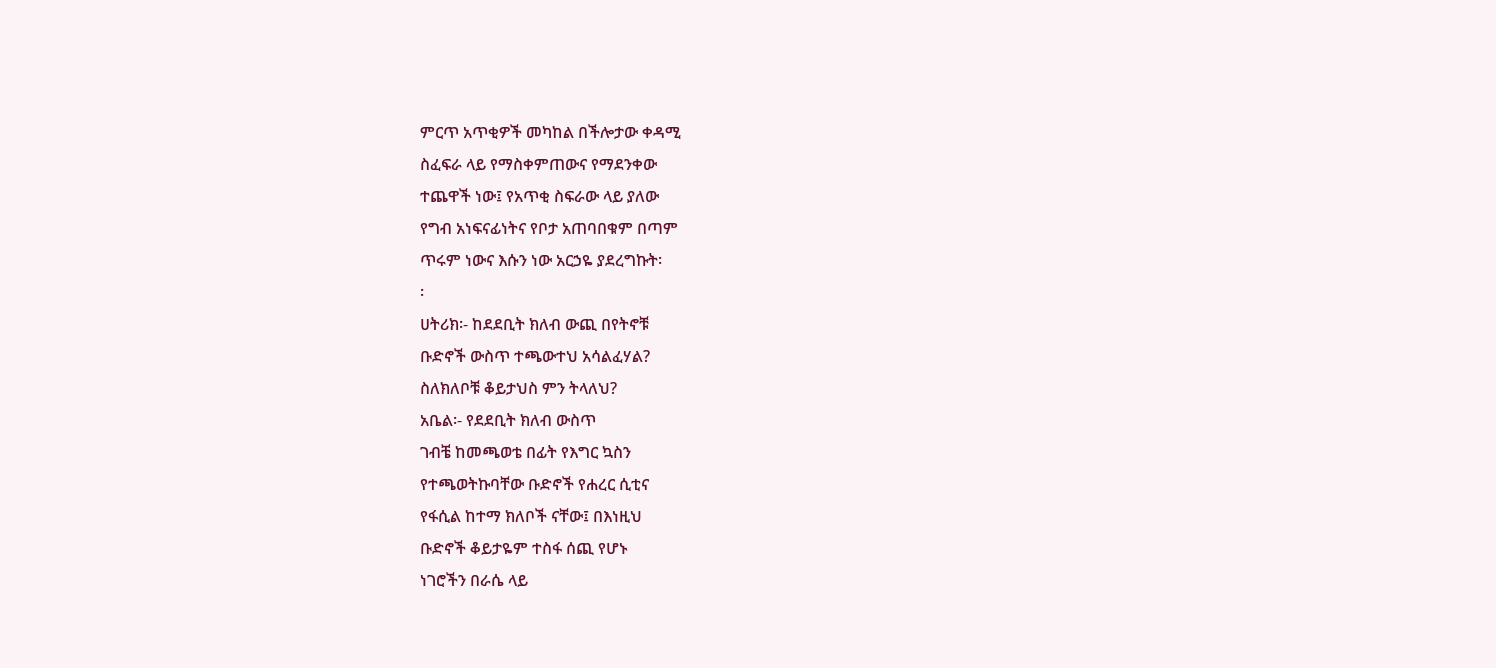ምርጥ አጥቂዎች መካከል በችሎታው ቀዳሚ
ስፈፍራ ላይ የማስቀምጠውና የማደንቀው
ተጨዋች ነው፤ የአጥቂ ስፍራው ላይ ያለው
የግብ አነፍናፊነትና የቦታ አጠባበቁም በጣም
ጥሩም ነውና እሱን ነው አርኃዬ ያደረግኩት፡
፡
ሀትሪክ፡- ከደደቢት ክለብ ውጪ በየትኖቹ
ቡድኖች ውስጥ ተጫውተህ አሳልፈሃል?
ስለክለቦቹ ቆይታህስ ምን ትላለህ?
አቤል፡- የደደቢት ክለብ ውስጥ
ገብቼ ከመጫወቴ በፊት የእግር ኳስን
የተጫወትኩባቸው ቡድኖች የሐረር ሲቲና
የፋሲል ከተማ ክለቦች ናቸው፤ በእነዚህ
ቡድኖች ቆይታዬም ተስፋ ሰጪ የሆኑ
ነገሮችን በራሴ ላይ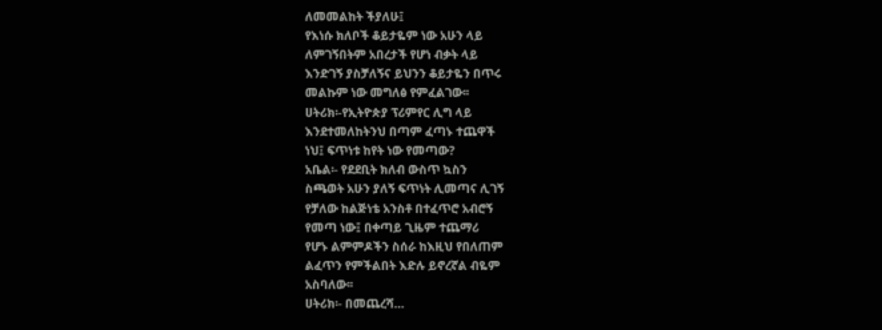ለመመልከት ችያለሁ፤
የእነሱ ክለቦች ቆይታዬም ነው አሁን ላይ
ለምገኝበትም አበረታች የሆነ ብቃት ላይ
እንድገኝ ያስቻለኝና ይህንን ቆይታዬን በጥሩ
መልኩም ነው መግለፅ የምፈልገው፡፡
ሀትሪክ፡-የኢትዮጵያ ፕሪምየር ሊግ ላይ
እንደተመለከትንህ በጣም ፈጣኑ ተጨዋች
ነህ፤ ፍጥነቱ ከየት ነው የመጣው?
አቤል፡- የደደቢት ክለብ ውስጥ ኳስን
ስጫወት አሁን ያለኝ ፍጥነት ሊመጣና ሊገኝ
የቻለው ከልጅነቴ አንስቶ በተፈጥሮ አብሮኝ
የመጣ ነው፤ በቀጣይ ጊዜም ተጨማሪ
የሆኑ ልምምዶችን ስሰራ ከእዚህ የበለጠም
ልፈጥን የምችልበት እድሉ ይኖረኛል ብዬም
አስባለው፡፡
ሀትሪክ፡- በመጨረሻ…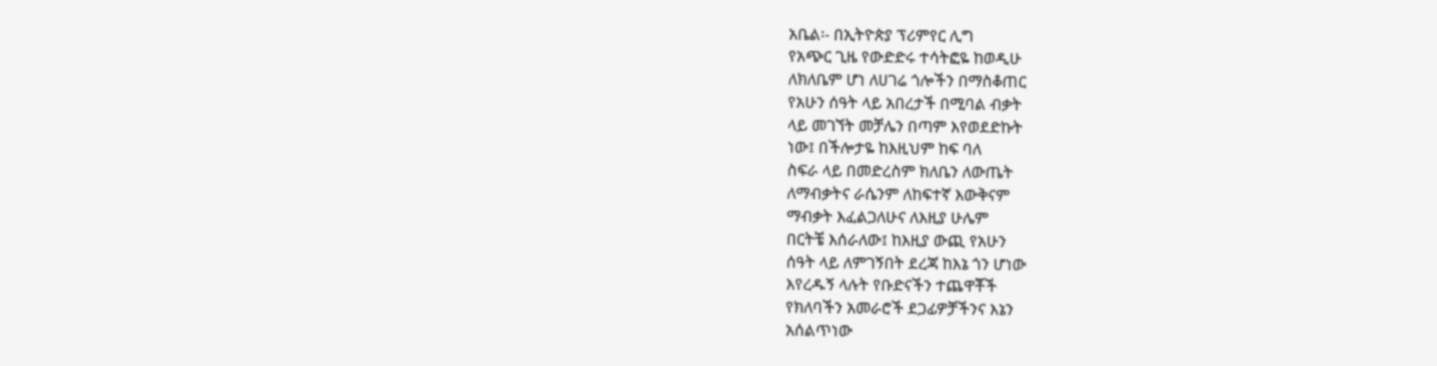አቤል፡- በኢትዮጵያ ፕሪምየር ሊግ
የአጭር ጊዜ የውድድሩ ተሳትፎዬ ከወዲሁ
ለክለቤም ሆነ ለሀገሬ ጎሎችን በማስቆጠር
የአሁን ሰዓት ላይ አበረታች በሚባል ብቃት
ላይ መገኘት መቻሌን በጣም እየወደድኩት
ነው፤ በችሎታዬ ከእዚህም ከፍ ባለ
ስፍራ ላይ በመድረስም ክለቤን ለውጤት
ለማብቃትና ራሴንም ለከፍተኛ እውቅናም
ማብቃት እፈልጋለሁና ለእዚያ ሁሌም
በርትቼ እሰራለው፤ ከእዚያ ውጪ የአሁን
ሰዓት ላይ ለምገኝበት ደረጃ ከእኔ ጎን ሆነው
እየረዱኝ ላሉት የቡድናችን ተጨዋቾች
የክለባችን አመራሮች ደጋፊዎቻችንና እኔን
አሰልጥነው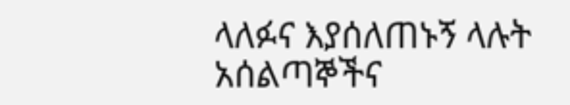ላለፉና እያሰለጠኑኝ ላሉት
አሰልጣኞችና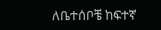ለቤተሰቦቼ ከፍተኛ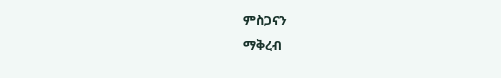ምስጋናን
ማቅረብ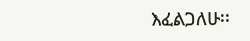እፈልጋለሁ፡፡